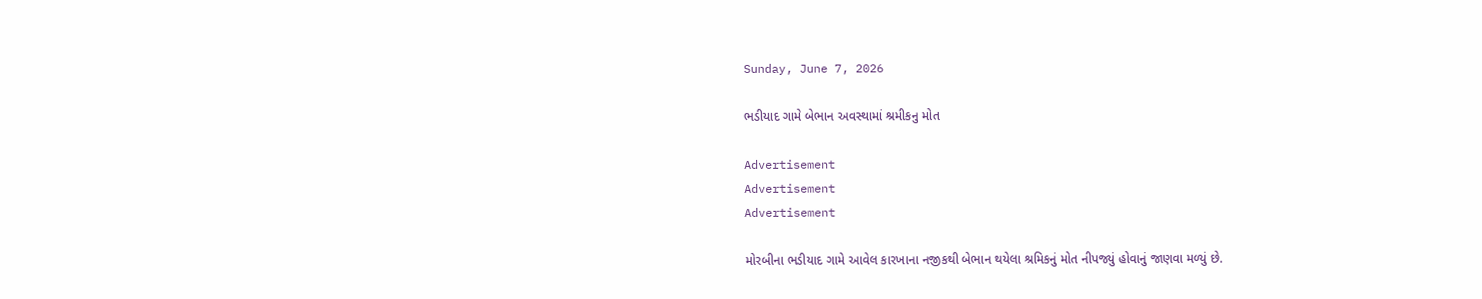Sunday, June 7, 2026

ભડીયાદ ગામે બેભાન અવસ્થામાં શ્રમીકનુ મોત

Advertisement
Advertisement
Advertisement

મોરબીના ભડીયાદ ગામે આવેલ કારખાના નજીકથી બેભાન થયેલા શ્રમિકનું મોત નીપજ્યું હોવાનું જાણવા મળ્યું છે.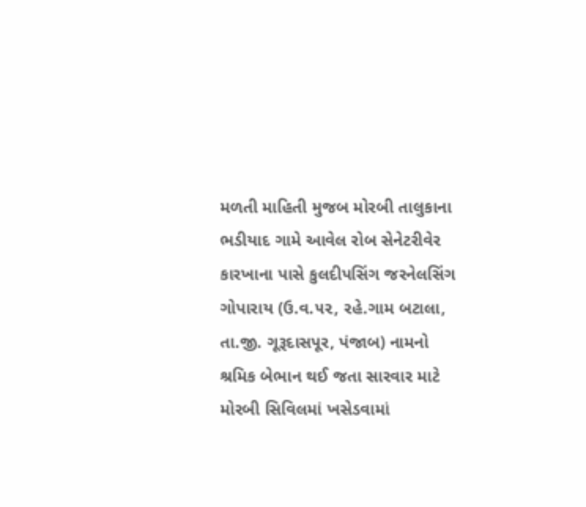મળતી માહિતી મુજબ મોરબી તાલુકાના ભડીયાદ ગામે આવેલ રોબ સેનેટરીવેર કારખાના પાસે કુલદીપસિંગ જરનેલસિંગ ગોપારાય (ઉ.વ.૫૨, રહે.ગામ બટાલા, તા.જી. ગૂરૂદાસપૂર, પંજાબ) નામનો શ્રમિક બેભાન થઈ જતા સારવાર માટે મોરબી સિવિલમાં ખસેડવામાં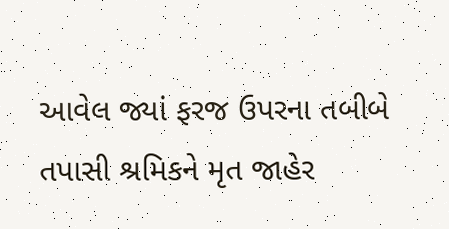આવેલ જ્યાં ફરજ ઉપરના તબીબે તપાસી શ્રમિકને મૃત જાહેર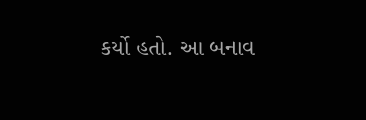કર્યો હતો. આ બનાવ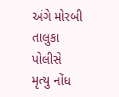અંગે મોરબી તાલુકા પોલીસે મૃત્યુ નોંધ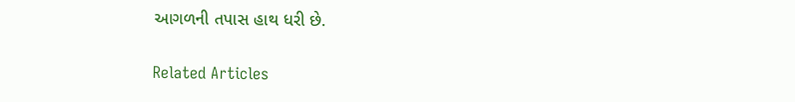આગળની તપાસ હાથ ધરી છે.

Related Articles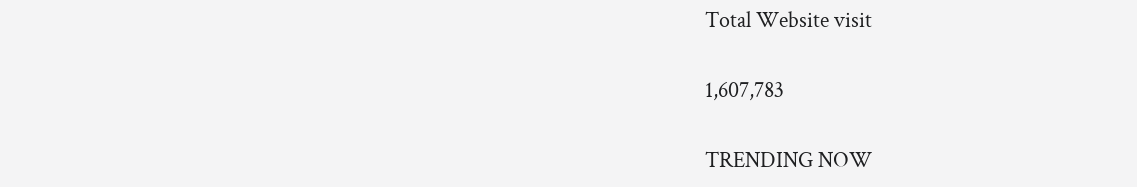Total Website visit

1,607,783

TRENDING NOW